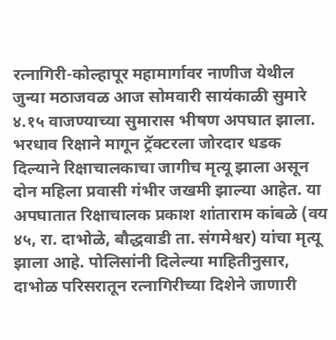रत्नागिरी-कोल्हापूर महामार्गावर नाणीज येथील जुन्या मठाजवळ आज सोमवारी सायंकाळी सुमारे ४.१५ वाजण्याच्या सुमारास भीषण अपघात झाला. भरधाव रिक्षाने मागून ट्रॅक्टरला जोरदार धडक दिल्याने रिक्षाचालकाचा जागीच मृत्यू झाला असून दोन महिला प्रवासी गंभीर जखमी झाल्या आहेत. या अपघातात रिक्षाचालक प्रकाश शांताराम कांबळे (वय ४५, रा. दाभोळे, बौद्धवाडी ता. संगमेश्वर) यांचा मृत्यू झाला आहे. पोलिसांनी दिलेल्या माहितीनुसार, दाभोळ परिसरातून रत्नागिरीच्या दिशेने जाणारी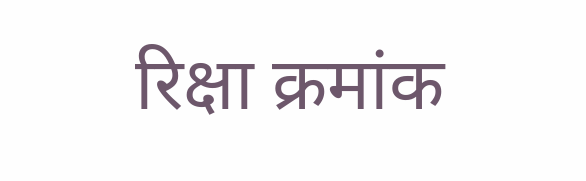रिक्षा क्रमांक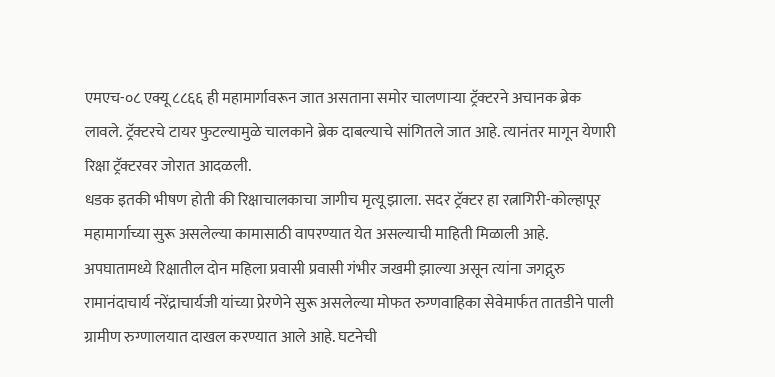एमएच-०८ एक्यू ८८६६ ही महामार्गावरून जात असताना समोर चालणाऱ्या ट्रॅक्टरने अचानक ब्रेक लावले. ट्रॅक्टरचे टायर फुटल्यामुळे चालकाने ब्रेक दाबल्याचे सांगितले जात आहे. त्यानंतर मागून येणारी रिक्षा ट्रॅक्टरवर जोरात आदळली.
धडक इतकी भीषण होती की रिक्षाचालकाचा जागीच मृत्यू झाला. सदर ट्रॅक्टर हा रत्नागिरी-कोल्हापूर महामार्गाच्या सुरू असलेल्या कामासाठी वापरण्यात येत असल्याची माहिती मिळाली आहे. अपघातामध्ये रिक्षातील दोन महिला प्रवासी प्रवासी गंभीर जखमी झाल्या असून त्यांना जगद्गुरु रामानंदाचार्य नरेंद्राचार्यजी यांच्या प्रेरणेने सुरू असलेल्या मोफत रुग्णवाहिका सेवेमार्फत तातडीने पाली ग्रामीण रुग्णालयात दाखल करण्यात आले आहे. घटनेची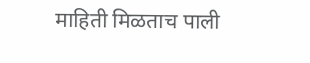माहिती मिळताच पाली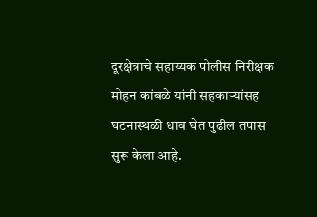दूरक्षेत्राचे सहाय्यक पोलीस निरीक्षक मोहन कांबळे यांनी सहकाऱ्यांसह घटनास्थळी धाव घेत पुढील तपास सुरू केला आहे.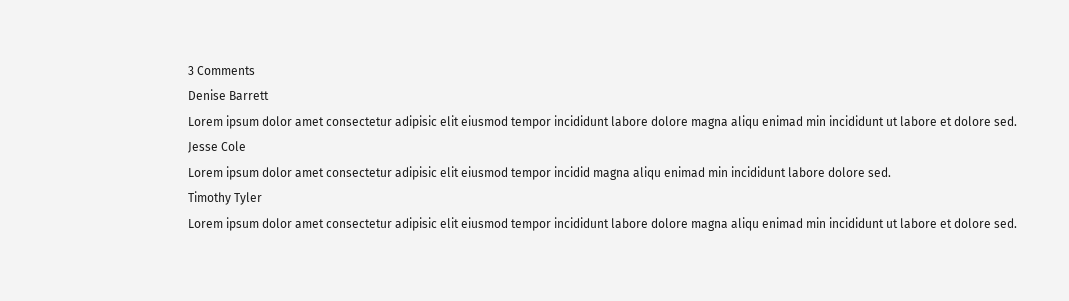3 Comments
Denise Barrett
Lorem ipsum dolor amet consectetur adipisic elit eiusmod tempor incididunt labore dolore magna aliqu enimad min incididunt ut labore et dolore sed.
Jesse Cole
Lorem ipsum dolor amet consectetur adipisic elit eiusmod tempor incidid magna aliqu enimad min incididunt labore dolore sed.
Timothy Tyler
Lorem ipsum dolor amet consectetur adipisic elit eiusmod tempor incididunt labore dolore magna aliqu enimad min incididunt ut labore et dolore sed.